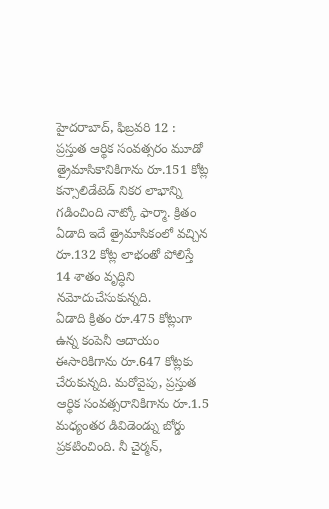హైదరాబాద్, ఫిబ్రవరి 12 : ప్రస్తుత ఆర్థిక సంవత్సరం మూడో త్రైమాసికానికిగాను రూ.151 కోట్ల కన్సాలిడేటెడ్ నికర లాభాన్ని గడించింది నాట్కో ఫార్మా. క్రితం ఏడాది ఇదే త్రైమాసికంలో వచ్చిన రూ.132 కోట్ల లాభంతో పోలిస్తే 14 శాతం వృద్ధిని నమోదుచేసుకున్నది.
ఏడాది క్రితం రూ.475 కోట్లుగా ఉన్న కంపెనీ ఆదాయం ఈసారికిగాను రూ.647 కోట్లకు చేరుకున్నది. మరోవైపు, ప్రస్తుత ఆర్థిక సంవత్సరానికిగాను రూ.1.5 మధ్యంతర డివిడెండ్ను బోర్డు ప్రకటించింది. నీ చైర్మన్,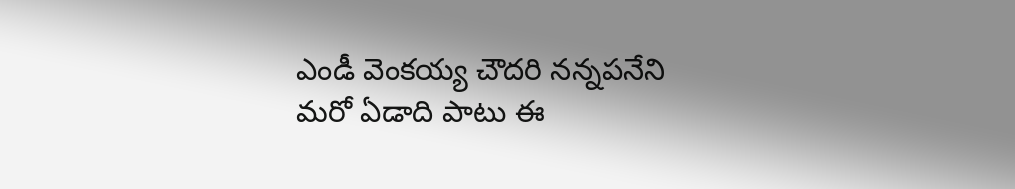ఎండీ వెంకయ్య చౌదరి నన్నపనేని మరో ఏడాది పాటు ఈ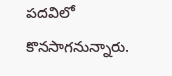పదవిలో కొనసాగనున్నారు.